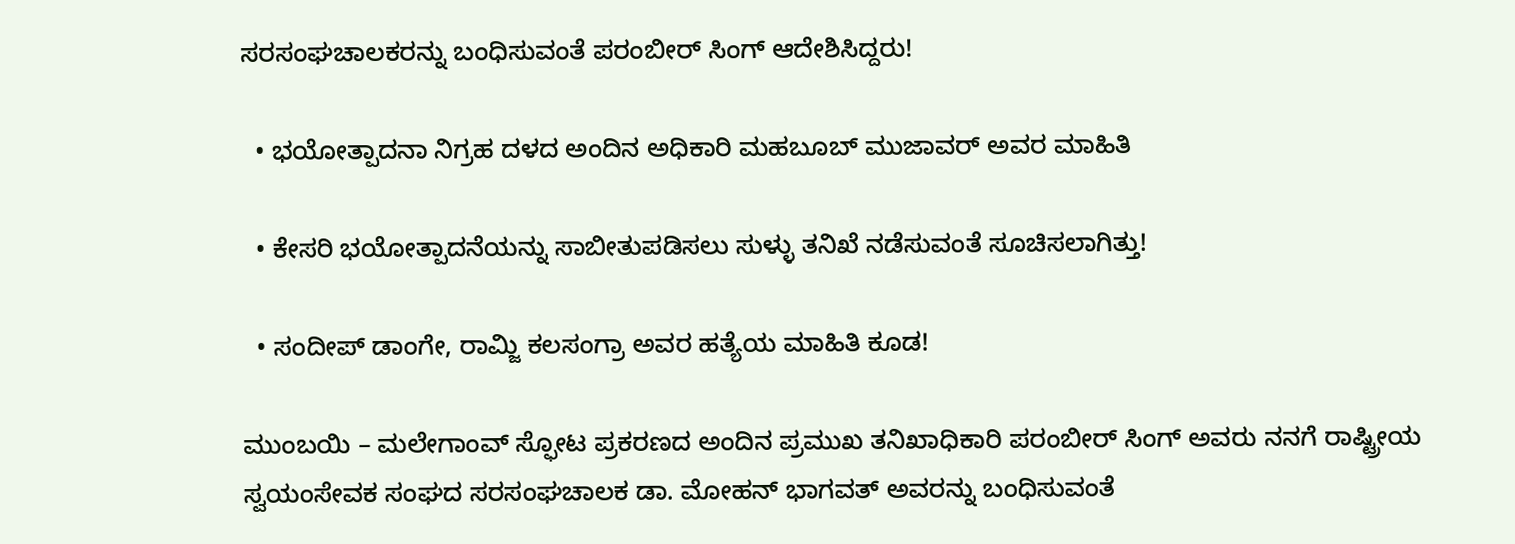ಸರಸಂಘಚಾಲಕರನ್ನು ಬಂಧಿಸುವಂತೆ ಪರಂಬೀರ್ ಸಿಂಗ್ ಆದೇಶಿಸಿದ್ದರು!

  • ಭಯೋತ್ಪಾದನಾ ನಿಗ್ರಹ ದಳದ ಅಂದಿನ ಅಧಿಕಾರಿ ಮಹಬೂಬ್ ಮುಜಾವರ್ ಅವರ ಮಾಹಿತಿ

  • ಕೇಸರಿ ಭಯೋತ್ಪಾದನೆಯನ್ನು ಸಾಬೀತುಪಡಿಸಲು ಸುಳ್ಳು ತನಿಖೆ ನಡೆಸುವಂತೆ ಸೂಚಿಸಲಾಗಿತ್ತು!

  • ಸಂದೀಪ್ ಡಾಂಗೇ, ರಾಮ್ಜಿ ಕಲಸಂಗ್ರಾ ಅವರ ಹತ್ಯೆಯ ಮಾಹಿತಿ ಕೂಡ!

ಮುಂಬಯಿ – ಮಲೇಗಾಂವ್ ಸ್ಫೋಟ ಪ್ರಕರಣದ ಅಂದಿನ ಪ್ರಮುಖ ತನಿಖಾಧಿಕಾರಿ ಪರಂಬೀರ್ ಸಿಂಗ್ ಅವರು ನನಗೆ ರಾಷ್ಟ್ರೀಯ ಸ್ವಯಂಸೇವಕ ಸಂಘದ ಸರಸಂಘಚಾಲಕ ಡಾ. ಮೋಹನ್ ಭಾಗವತ್ ಅವರನ್ನು ಬಂಧಿಸುವಂತೆ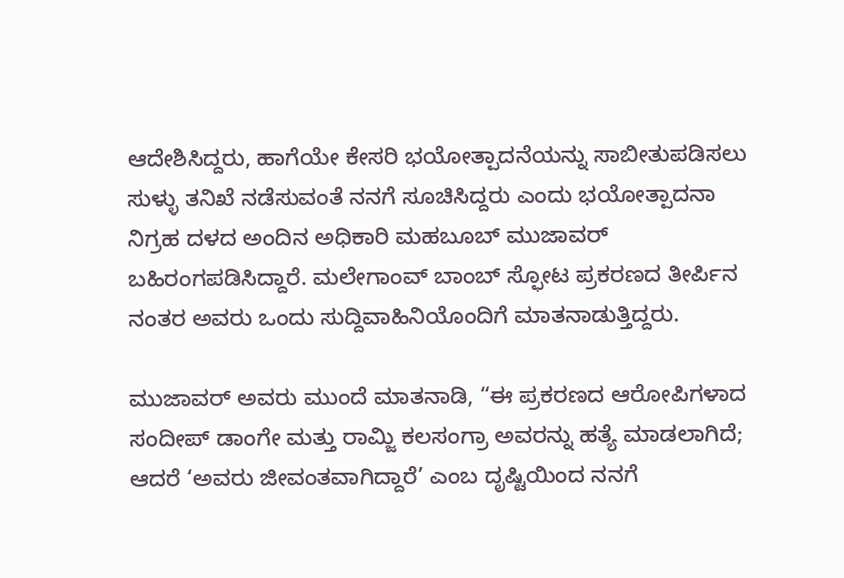ಆದೇಶಿಸಿದ್ದರು, ಹಾಗೆಯೇ ಕೇಸರಿ ಭಯೋತ್ಪಾದನೆಯನ್ನು ಸಾಬೀತುಪಡಿಸಲು ಸುಳ್ಳು ತನಿಖೆ ನಡೆಸುವಂತೆ ನನಗೆ ಸೂಚಿಸಿದ್ದರು ಎಂದು ಭಯೋತ್ಪಾದನಾ ನಿಗ್ರಹ ದಳದ ಅಂದಿನ ಅಧಿಕಾರಿ ಮಹಬೂಬ್ ಮುಜಾವರ್ ಬಹಿರಂಗಪಡಿಸಿದ್ದಾರೆ. ಮಲೇಗಾಂವ್ ಬಾಂಬ್ ಸ್ಫೋಟ ಪ್ರಕರಣದ ತೀರ್ಪಿನ ನಂತರ ಅವರು ಒಂದು ಸುದ್ದಿವಾಹಿನಿಯೊಂದಿಗೆ ಮಾತನಾಡುತ್ತಿದ್ದರು.

ಮುಜಾವರ್ ಅವರು ಮುಂದೆ ಮಾತನಾಡಿ, “ಈ ಪ್ರಕರಣದ ಆರೋಪಿಗಳಾದ ಸಂದೀಪ್ ಡಾಂಗೇ ಮತ್ತು ರಾಮ್ಜಿ ಕಲಸಂಗ್ರಾ ಅವರನ್ನು ಹತ್ಯೆ ಮಾಡಲಾಗಿದೆ; ಆದರೆ ‘ಅವರು ಜೀವಂತವಾಗಿದ್ದಾರೆ’ ಎಂಬ ದೃಷ್ಟಿಯಿಂದ ನನಗೆ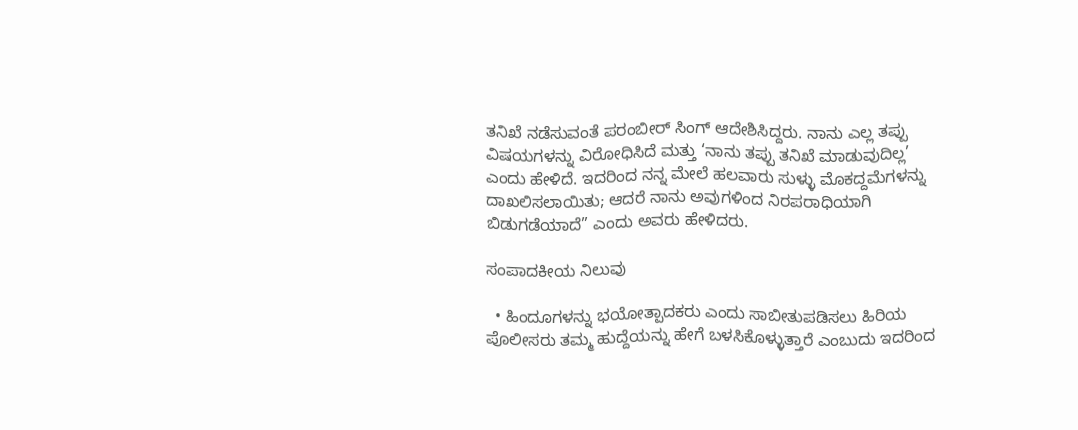ತನಿಖೆ ನಡೆಸುವಂತೆ ಪರಂಬೀರ್ ಸಿಂಗ್ ಆದೇಶಿಸಿದ್ದರು. ನಾನು ಎಲ್ಲ ತಪ್ಪು ವಿಷಯಗಳನ್ನು ವಿರೋಧಿಸಿದೆ ಮತ್ತು ‘ನಾನು ತಪ್ಪು ತನಿಖೆ ಮಾಡುವುದಿಲ್ಲ’ ಎಂದು ಹೇಳಿದೆ. ಇದರಿಂದ ನನ್ನ ಮೇಲೆ ಹಲವಾರು ಸುಳ್ಳು ಮೊಕದ್ದಮೆಗಳನ್ನು ದಾಖಲಿಸಲಾಯಿತು; ಆದರೆ ನಾನು ಅವುಗಳಿಂದ ನಿರಪರಾಧಿಯಾಗಿ ಬಿಡುಗಡೆಯಾದೆ” ಎಂದು ಅವರು ಹೇಳಿದರು.

ಸಂಪಾದಕೀಯ ನಿಲುವು

  • ಹಿಂದೂಗಳನ್ನು ಭಯೋತ್ಪಾದಕರು ಎಂದು ಸಾಬೀತುಪಡಿಸಲು ಹಿರಿಯ ಪೊಲೀಸರು ತಮ್ಮ ಹುದ್ದೆಯನ್ನು ಹೇಗೆ ಬಳಸಿಕೊಳ್ಳುತ್ತಾರೆ ಎಂಬುದು ಇದರಿಂದ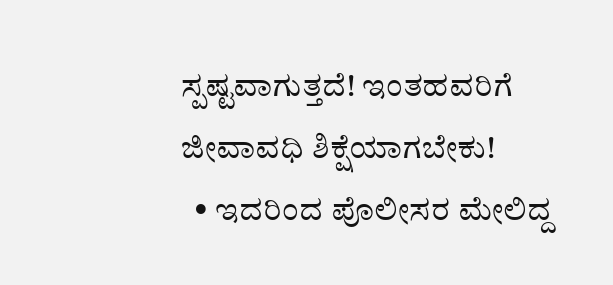ಸ್ಪಷ್ಟವಾಗುತ್ತದೆ! ಇಂತಹವರಿಗೆ ಜೀವಾವಧಿ ಶಿಕ್ಷೆಯಾಗಬೇಕು!
  • ಇದರಿಂದ ಪೊಲೀಸರ ಮೇಲಿದ್ದ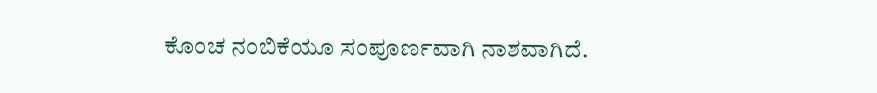ಕೊಂಚ ನಂಬಿಕೆಯೂ ಸಂಪೂರ್ಣವಾಗಿ ನಾಶವಾಗಿದೆ.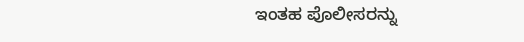ಇಂತಹ ಪೊಲೀಸರನ್ನು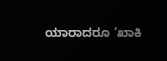ಯಾರಾದರೂ ‘ಖಾಕಿ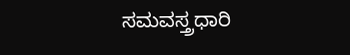ಸಮವಸ್ತ್ರಧಾರಿ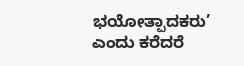ಭಯೋತ್ಪಾದಕರು’ ಎಂದು ಕರೆದರೆ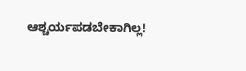ಆಶ್ಚರ್ಯಪಡಬೇಕಾಗಿಲ್ಲ!